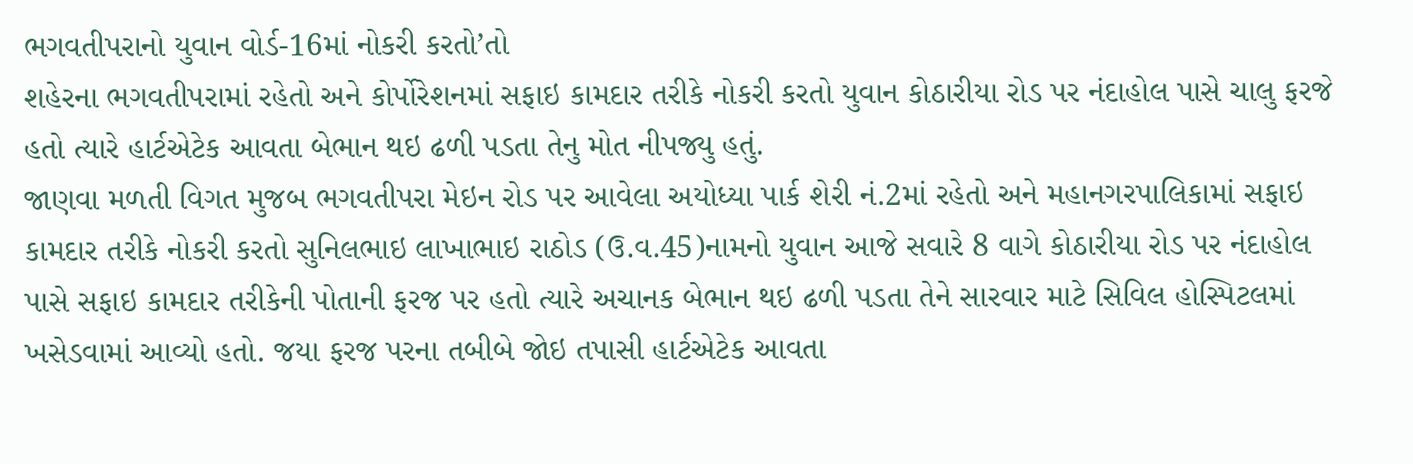ભગવતીપરાનો યુવાન વોર્ડ-16માં નોકરી કરતો’તો
શહેરના ભગવતીપરામાં રહેતો અને કોર્પોરેશનમાં સફાઇ કામદાર તરીકે નોકરી કરતો યુવાન કોઠારીયા રોડ પર નંદાહોલ પાસે ચાલુ ફરજે હતો ત્યારે હાર્ટએટેક આવતા બેભાન થઇ ઢળી પડતા તેનુ મોત નીપજ્યુ હતું.
જાણવા મળતી વિગત મુજબ ભગવતીપરા મેઇન રોડ પર આવેલા અયોધ્યા પાર્ક શેરી નં.2માં રહેતો અને મહાનગરપાલિકામાં સફાઇ કામદાર તરીકે નોકરી કરતો સુનિલભાઇ લાખાભાઇ રાઠોડ (ઉ.વ.45)નામનો યુવાન આજે સવારે 8 વાગે કોઠારીયા રોડ પર નંદાહોલ પાસે સફાઇ કામદાર તરીકેની પોતાની ફરજ પર હતો ત્યારે અચાનક બેભાન થઇ ઢળી પડતા તેને સારવાર માટે સિવિલ હોસ્પિટલમાં ખસેડવામાં આવ્યો હતો. જયા ફરજ પરના તબીબે જોઇ તપાસી હાર્ટએટેક આવતા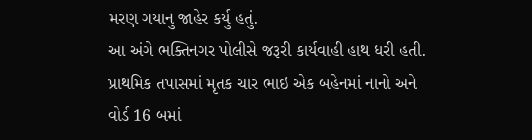મરણ ગયાનુ જાહેર કર્યુ હતું.
આ અંગે ભક્તિનગર પોલીસે જરૂરી કાર્યવાહી હાથ ધરી હતી. પ્રાથમિક તપાસમાં મૃતક ચાર ભાઇ એક બહેનમાં નાનો અને વોર્ડ 16 બમાં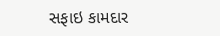સફાઇ કામદાર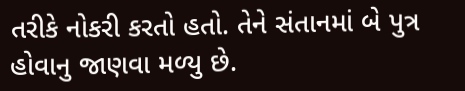તરીકે નોકરી કરતો હતો. તેને સંતાનમાં બે પુત્ર હોવાનુ જાણવા મળ્યુ છે.